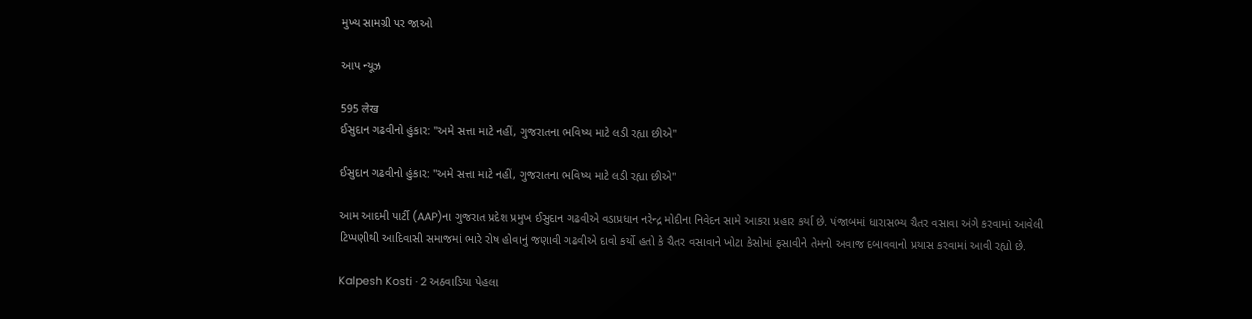મુખ્ય સામગ્રી પર જાઓ

આપ ન્યૂઝ

595 लेख
ઈસુદાન ગઢવીનો હુંકાર: "અમે સત્તા માટે નહીં, ગુજરાતના ભવિષ્ય માટે લડી રહ્યા છીએ"

ઈસુદાન ગઢવીનો હુંકાર: "અમે સત્તા માટે નહીં, ગુજરાતના ભવિષ્ય માટે લડી રહ્યા છીએ"

આમ આદમી પાર્ટી (AAP)ના ગુજરાત પ્રદેશ પ્રમુખ ઈસુદાન ગઢવીએ વડાપ્રધાન નરેન્દ્ર મોદીના નિવેદન સામે આકરા પ્રહાર કર્યા છે. પંજાબમાં ધારાસભ્ય ચૈતર વસાવા અંગે કરવામાં આવેલી ટિપ્પણીથી આદિવાસી સમાજમાં ભારે રોષ હોવાનું જણાવી ગઢવીએ દાવો કર્યો હતો કે ચૈતર વસાવાને ખોટા કેસોમાં ફસાવીને તેમનો અવાજ દબાવવાનો પ્રયાસ કરવામાં આવી રહ્યો છે.

Kalpesh Kosti · 2 અઠવાડિયા પેહલા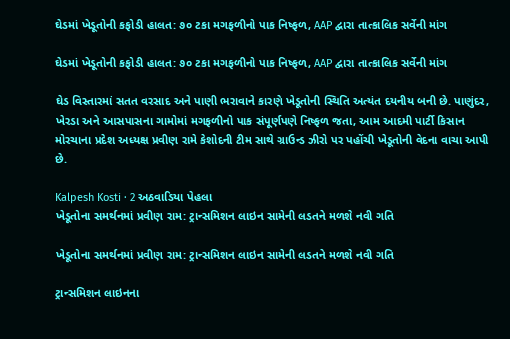ઘેડમાં ખેડૂતોની કફોડી હાલત: ૭૦ ટકા મગફળીનો પાક નિષ્ફળ, AAP દ્વારા તાત્કાલિક સર્વેની માંગ

ઘેડમાં ખેડૂતોની કફોડી હાલત: ૭૦ ટકા મગફળીનો પાક નિષ્ફળ, AAP દ્વારા તાત્કાલિક સર્વેની માંગ

ઘેડ વિસ્તારમાં સતત વરસાદ અને પાણી ભરાવાને કારણે ખેડૂતોની સ્થિતિ અત્યંત દયનીય બની છે. પાણુંદર, ખેરડા અને આસપાસના ગામોમાં મગફળીનો પાક સંપૂર્ણપણે નિષ્ફળ જતા, આમ આદમી પાર્ટી કિસાન મોરચાના પ્રદેશ અધ્યક્ષ પ્રવીણ રામે કેશોદની ટીમ સાથે ગ્રાઉન્ડ ઝીરો પર પહોંચી ખેડૂતોની વેદના વાચા આપી છે.

Kalpesh Kosti · 2 અઠવાડિયા પેહલા
ખેડૂતોના સમર્થનમાં પ્રવીણ રામ: ટ્રાન્સમિશન લાઇન સામેની લડતને મળશે નવી ગતિ

ખેડૂતોના સમર્થનમાં પ્રવીણ રામ: ટ્રાન્સમિશન લાઇન સામેની લડતને મળશે નવી ગતિ

ટ્રાન્સમિશન લાઇનના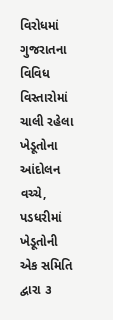વિરોધમાં ગુજરાતના વિવિધ વિસ્તારોમાં ચાલી રહેલા ખેડૂતોના આંદોલન વચ્ચે, પડધરીમાં ખેડૂતોની એક સમિતિ દ્વારા ૩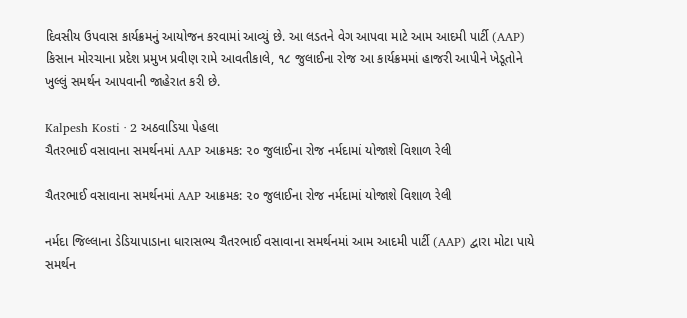દિવસીય ઉપવાસ કાર્યક્રમનું આયોજન કરવામાં આવ્યું છે. આ લડતને વેગ આપવા માટે આમ આદમી પાર્ટી (AAP) કિસાન મોરચાના પ્રદેશ પ્રમુખ પ્રવીણ રામે આવતીકાલે, ૧૮ જુલાઈના રોજ આ કાર્યક્રમમાં હાજરી આપીને ખેડૂતોને ખુલ્લું સમર્થન આપવાની જાહેરાત કરી છે.

Kalpesh Kosti · 2 અઠવાડિયા પેહલા
ચૈતરભાઈ વસાવાના સમર્થનમાં AAP આક્રમક: ૨૦ જુલાઈના રોજ નર્મદામાં યોજાશે વિશાળ રેલી

ચૈતરભાઈ વસાવાના સમર્થનમાં AAP આક્રમક: ૨૦ જુલાઈના રોજ નર્મદામાં યોજાશે વિશાળ રેલી

નર્મદા જિલ્લાના ડેડિયાપાડાના ધારાસભ્ય ચૈતરભાઈ વસાવાના સમર્થનમાં આમ આદમી પાર્ટી (AAP) દ્વારા મોટા પાયે સમર્થન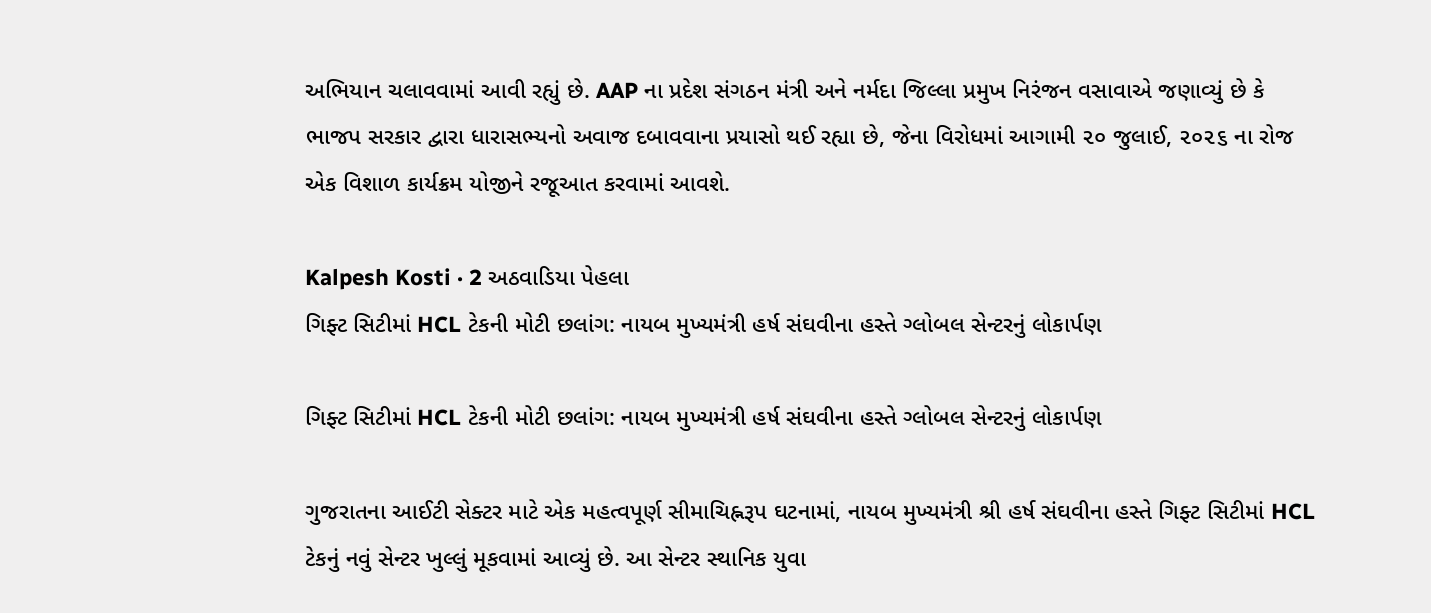અભિયાન ચલાવવામાં આવી રહ્યું છે. AAP ના પ્રદેશ સંગઠન મંત્રી અને નર્મદા જિલ્લા પ્રમુખ નિરંજન વસાવાએ જણાવ્યું છે કે ભાજપ સરકાર દ્વારા ધારાસભ્યનો અવાજ દબાવવાના પ્રયાસો થઈ રહ્યા છે, જેના વિરોધમાં આગામી ૨૦ જુલાઈ, ૨૦૨૬ ના રોજ એક વિશાળ કાર્યક્રમ યોજીને રજૂઆત કરવામાં આવશે.

Kalpesh Kosti · 2 અઠવાડિયા પેહલા
ગિફ્ટ સિટીમાં HCL ટેકની મોટી છલાંગ: નાયબ મુખ્યમંત્રી હર્ષ સંઘવીના હસ્તે ગ્લોબલ સેન્ટરનું લોકાર્પણ

ગિફ્ટ સિટીમાં HCL ટેકની મોટી છલાંગ: નાયબ મુખ્યમંત્રી હર્ષ સંઘવીના હસ્તે ગ્લોબલ સેન્ટરનું લોકાર્પણ

ગુજરાતના આઈટી સેક્ટર માટે એક મહત્વપૂર્ણ સીમાચિહ્નરૂપ ઘટનામાં, નાયબ મુખ્યમંત્રી શ્રી હર્ષ સંઘવીના હસ્તે ગિફ્ટ સિટીમાં HCL ટેકનું નવું સેન્ટર ખુલ્લું મૂકવામાં આવ્યું છે. આ સેન્ટર સ્થાનિક યુવા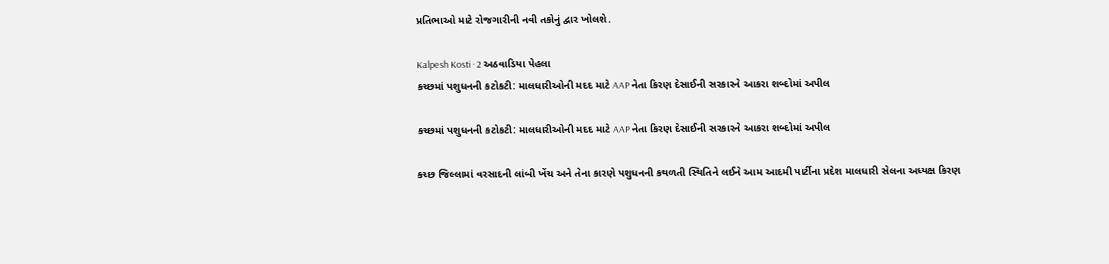પ્રતિભાઓ માટે રોજગારીની નવી તકોનું દ્વાર ખોલશે.

Kalpesh Kosti · 2 અઠવાડિયા પેહલા
કચ્છમાં પશુધનની કટોકટી: માલધારીઓની મદદ માટે AAP નેતા કિરણ દેસાઈની સરકારને આકરા શબ્દોમાં અપીલ

કચ્છમાં પશુધનની કટોકટી: માલધારીઓની મદદ માટે AAP નેતા કિરણ દેસાઈની સરકારને આકરા શબ્દોમાં અપીલ

કચ્છ જિલ્લામાં વરસાદની લાંબી ખેંચ અને તેના કારણે પશુધનની કથળતી સ્થિતિને લઈને આમ આદમી પાર્ટીના પ્રદેશ માલધારી સેલના અધ્યક્ષ કિરણ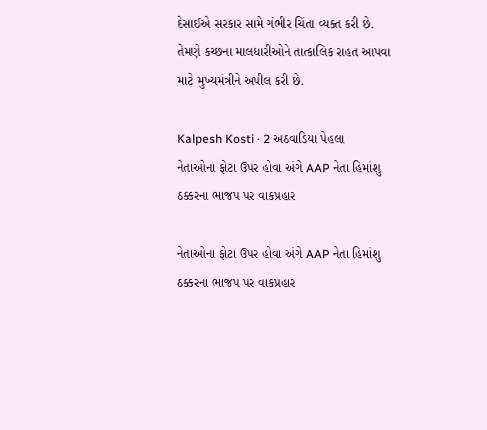દેસાઈએ સરકાર સામે ગંભીર ચિંતા વ્યક્ત કરી છે. તેમણે કચ્છના માલધારીઓને તાત્કાલિક રાહત આપવા માટે મુખ્યમંત્રીને અપીલ કરી છે.

Kalpesh Kosti · 2 અઠવાડિયા પેહલા
નેતાઓના ફોટા ઉપર હોવા અંગે AAP નેતા હિમાંશુ ઠક્કરના ભાજપ પર વાકપ્રહાર

નેતાઓના ફોટા ઉપર હોવા અંગે AAP નેતા હિમાંશુ ઠક્કરના ભાજપ પર વાકપ્રહાર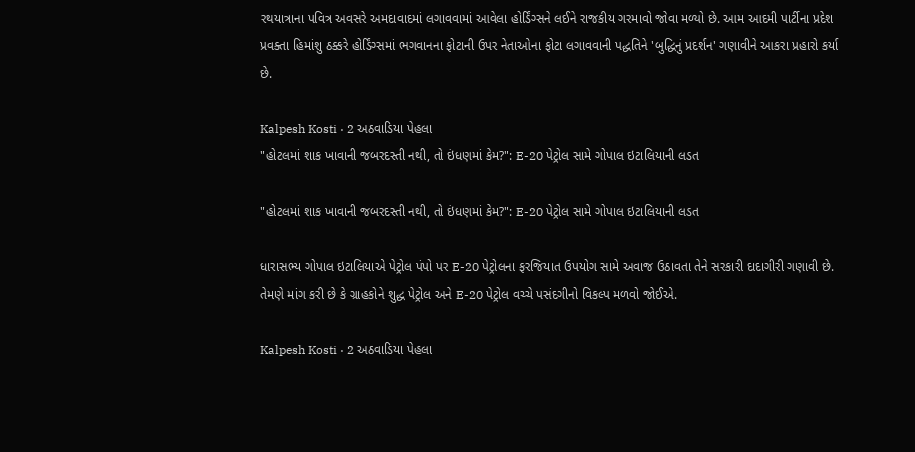રથયાત્રાના પવિત્ર અવસરે અમદાવાદમાં લગાવવામાં આવેલા હોર્ડિંગ્સને લઈને રાજકીય ગરમાવો જોવા મળ્યો છે. આમ આદમી પાર્ટીના પ્રદેશ પ્રવક્તા હિમાંશુ ઠક્કરે હોર્ડિંગ્સમાં ભગવાનના ફોટાની ઉપર નેતાઓના ફોટા લગાવવાની પદ્ધતિને 'બુદ્ધિનું પ્રદર્શન' ગણાવીને આકરા પ્રહારો કર્યા છે.

Kalpesh Kosti · 2 અઠવાડિયા પેહલા
"હોટલમાં શાક ખાવાની જબરદસ્તી નથી, તો ઇંધણમાં કેમ?": E-20 પેટ્રોલ સામે ગોપાલ ઇટાલિયાની લડત

"હોટલમાં શાક ખાવાની જબરદસ્તી નથી, તો ઇંધણમાં કેમ?": E-20 પેટ્રોલ સામે ગોપાલ ઇટાલિયાની લડત

ધારાસભ્ય ગોપાલ ઇટાલિયાએ પેટ્રોલ પંપો પર E-20 પેટ્રોલના ફરજિયાત ઉપયોગ સામે અવાજ ઉઠાવતા તેને સરકારી દાદાગીરી ગણાવી છે. તેમણે માંગ કરી છે કે ગ્રાહકોને શુદ્ધ પેટ્રોલ અને E-20 પેટ્રોલ વચ્ચે પસંદગીનો વિકલ્પ મળવો જોઈએ.

Kalpesh Kosti · 2 અઠવાડિયા પેહલા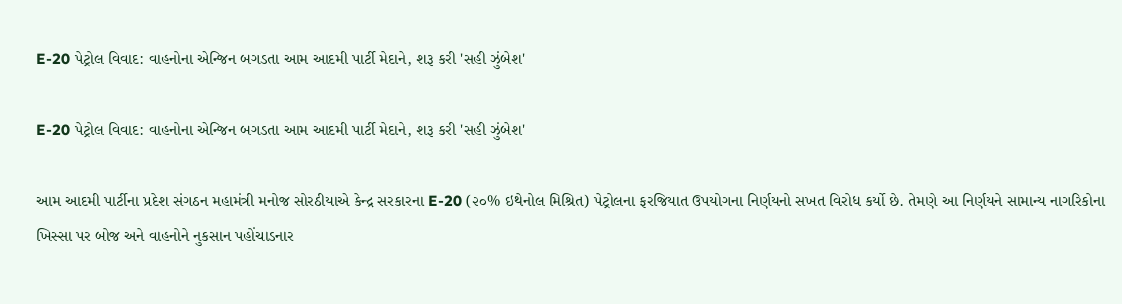E-20 પેટ્રોલ વિવાદ: વાહનોના એન્જિન બગડતા આમ આદમી પાર્ટી મેદાને, શરૂ કરી 'સહી ઝુંબેશ'

E-20 પેટ્રોલ વિવાદ: વાહનોના એન્જિન બગડતા આમ આદમી પાર્ટી મેદાને, શરૂ કરી 'સહી ઝુંબેશ'

આમ આદમી પાર્ટીના પ્રદેશ સંગઠન મહામંત્રી મનોજ સોરઠીયાએ કેન્દ્ર સરકારના E-20 (૨૦% ઇથેનોલ મિશ્રિત) પેટ્રોલના ફરજિયાત ઉપયોગના નિર્ણયનો સખત વિરોધ કર્યો છે. તેમણે આ નિર્ણયને સામાન્ય નાગરિકોના ખિસ્સા પર બોજ અને વાહનોને નુકસાન પહોંચાડનાર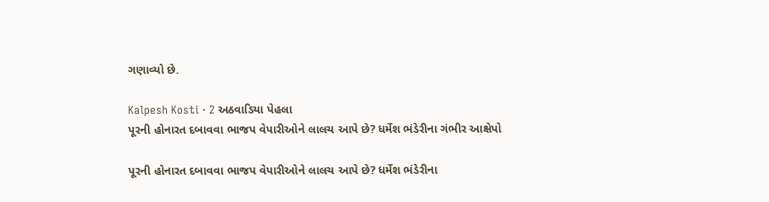ગણાવ્યો છે.

Kalpesh Kosti · 2 અઠવાડિયા પેહલા
પૂરની હોનારત દબાવવા ભાજપ વેપારીઓને લાલચ આપે છે? ધર્મેશ ભંડેરીના ગંભીર આક્ષેપો

પૂરની હોનારત દબાવવા ભાજપ વેપારીઓને લાલચ આપે છે? ધર્મેશ ભંડેરીના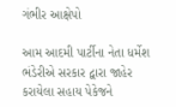ગંભીર આક્ષેપો

આમ આદમી પાર્ટીના નેતા ધર્મેશ ભંડેરીએ સરકાર દ્વારા જાહેર કરાયેલા સહાય પેકેજને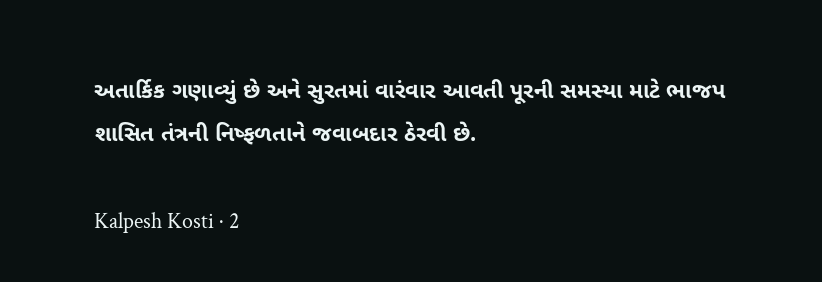અતાર્કિક ગણાવ્યું છે અને સુરતમાં વારંવાર આવતી પૂરની સમસ્યા માટે ભાજપ શાસિત તંત્રની નિષ્ફળતાને જવાબદાર ઠેરવી છે.

Kalpesh Kosti · 2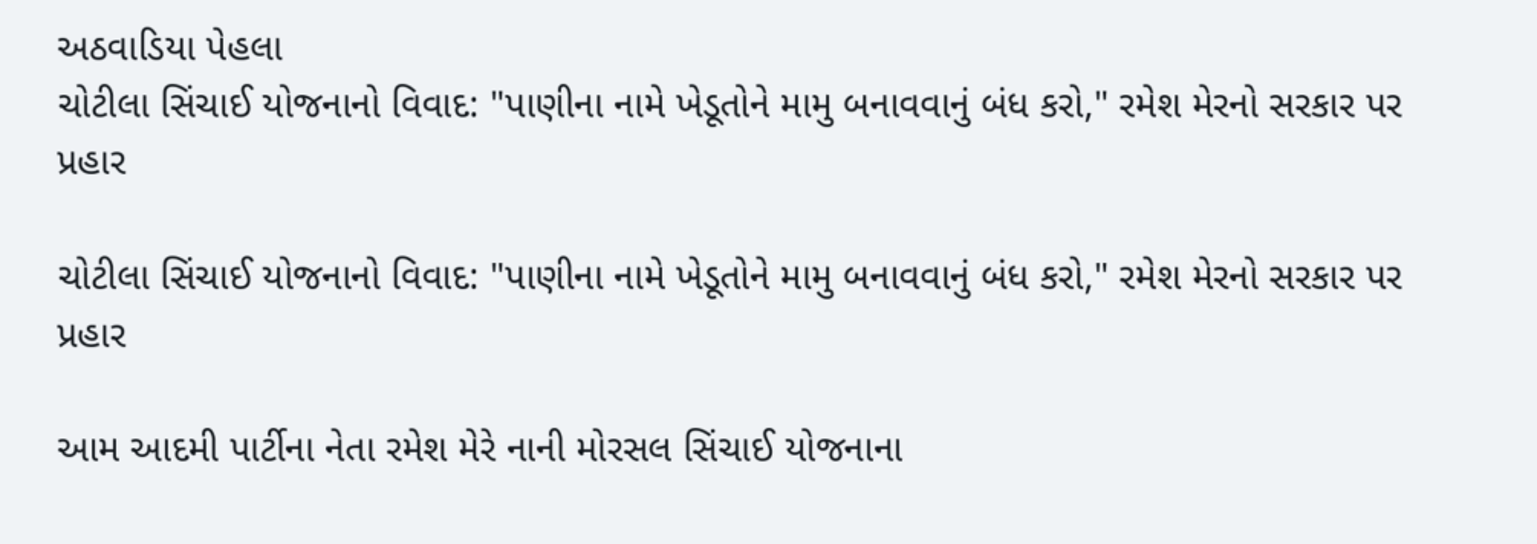અઠવાડિયા પેહલા
ચોટીલા સિંચાઈ યોજનાનો વિવાદ: "પાણીના નામે ખેડૂતોને મામુ બનાવવાનું બંધ કરો," રમેશ મેરનો સરકાર પર પ્રહાર

ચોટીલા સિંચાઈ યોજનાનો વિવાદ: "પાણીના નામે ખેડૂતોને મામુ બનાવવાનું બંધ કરો," રમેશ મેરનો સરકાર પર પ્રહાર

આમ આદમી પાર્ટીના નેતા રમેશ મેરે નાની મોરસલ સિંચાઈ યોજનાના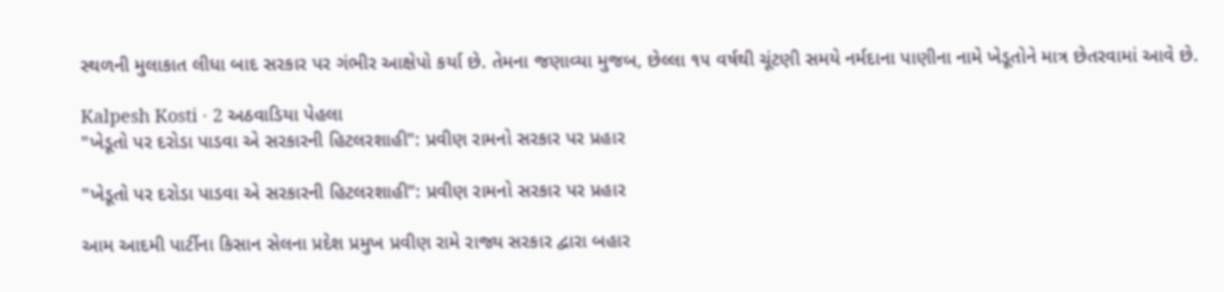સ્થળની મુલાકાત લીધા બાદ સરકાર પર ગંભીર આક્ષેપો કર્યા છે. તેમના જણાવ્યા મુજબ, છેલ્લા ૧૫ વર્ષથી ચૂંટણી સમયે નર્મદાના પાણીના નામે ખેડૂતોને માત્ર છેતરવામાં આવે છે.

Kalpesh Kosti · 2 અઠવાડિયા પેહલા
"ખેડૂતો પર દરોડા પાડવા એ સરકારની હિટલરશાહી": પ્રવીણ રામનો સરકાર પર પ્રહાર

"ખેડૂતો પર દરોડા પાડવા એ સરકારની હિટલરશાહી": પ્રવીણ રામનો સરકાર પર પ્રહાર

આમ આદમી પાર્ટીના કિસાન સેલના પ્રદેશ પ્રમુખ પ્રવીણ રામે રાજ્ય સરકાર દ્વારા બહાર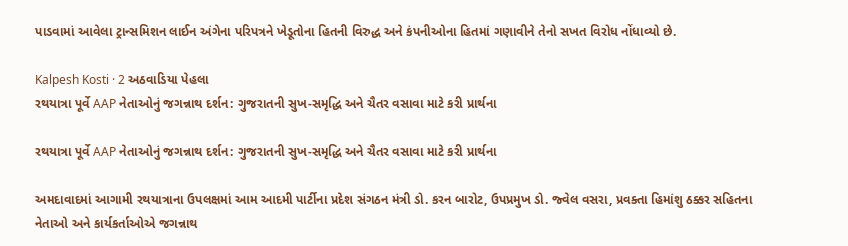પાડવામાં આવેલા ટ્રાન્સમિશન લાઈન અંગેના પરિપત્રને ખેડૂતોના હિતની વિરુદ્ધ અને કંપનીઓના હિતમાં ગણાવીને તેનો સખત વિરોધ નોંધાવ્યો છે.

Kalpesh Kosti · 2 અઠવાડિયા પેહલા
રથયાત્રા પૂર્વે AAP નેતાઓનું જગન્નાથ દર્શન: ગુજરાતની સુખ-સમૃદ્ધિ અને ચૈતર વસાવા માટે કરી પ્રાર્થના

રથયાત્રા પૂર્વે AAP નેતાઓનું જગન્નાથ દર્શન: ગુજરાતની સુખ-સમૃદ્ધિ અને ચૈતર વસાવા માટે કરી પ્રાર્થના

અમદાવાદમાં આગામી રથયાત્રાના ઉપલક્ષમાં આમ આદમી પાર્ટીના પ્રદેશ સંગઠન મંત્રી ડો. કરન બારોટ, ઉપપ્રમુખ ડો. જ્વેલ વસરા, પ્રવક્તા હિમાંશુ ઠક્કર સહિતના નેતાઓ અને કાર્યકર્તાઓએ જગન્નાથ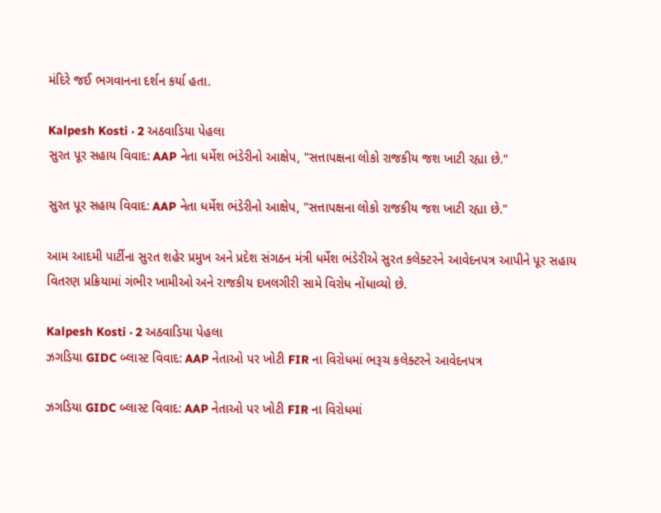મંદિરે જઈ ભગવાનના દર્શન કર્યા હતા.

Kalpesh Kosti · 2 અઠવાડિયા પેહલા
સુરત પૂર સહાય વિવાદ: AAP નેતા ધર્મેશ ભંડેરીનો આક્ષેપ, "સત્તાપક્ષના લોકો રાજકીય જશ ખાટી રહ્યા છે."

સુરત પૂર સહાય વિવાદ: AAP નેતા ધર્મેશ ભંડેરીનો આક્ષેપ, "સત્તાપક્ષના લોકો રાજકીય જશ ખાટી રહ્યા છે."

આમ આદમી પાર્ટીના સુરત શહેર પ્રમુખ અને પ્રદેશ સંગઠન મંત્રી ધર્મેશ ભંડેરીએ સુરત કલેક્ટરને આવેદનપત્ર આપીને પૂર સહાય વિતરણ પ્રક્રિયામાં ગંભીર ખામીઓ અને રાજકીય દખલગીરી સામે વિરોધ નોંધાવ્યો છે.

Kalpesh Kosti · 2 અઠવાડિયા પેહલા
ઝગડિયા GIDC બ્લાસ્ટ વિવાદ: AAP નેતાઓ પર ખોટી FIR ના વિરોધમાં ભરૂચ કલેક્ટરને આવેદનપત્ર

ઝગડિયા GIDC બ્લાસ્ટ વિવાદ: AAP નેતાઓ પર ખોટી FIR ના વિરોધમાં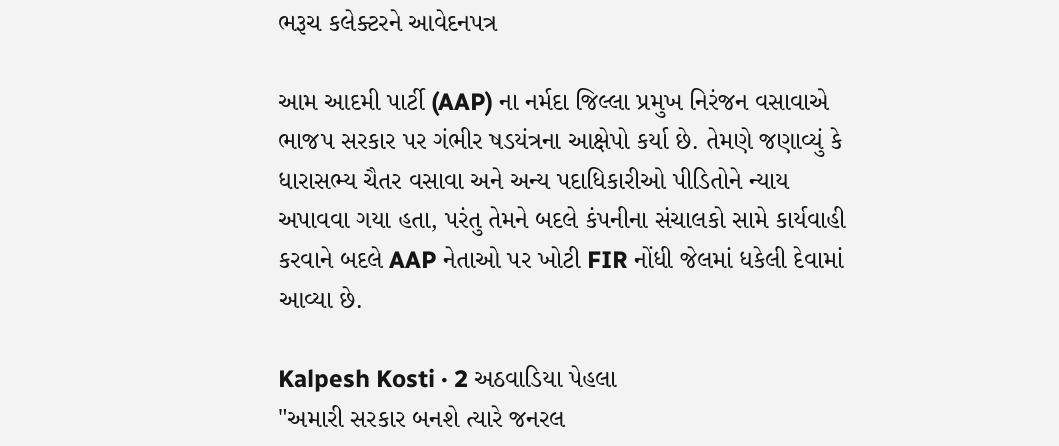ભરૂચ કલેક્ટરને આવેદનપત્ર

આમ આદમી પાર્ટી (AAP) ના નર્મદા જિલ્લા પ્રમુખ નિરંજન વસાવાએ ભાજપ સરકાર પર ગંભીર ષડયંત્રના આક્ષેપો કર્યા છે. તેમણે જણાવ્યું કે ધારાસભ્ય ચૈતર વસાવા અને અન્ય પદાધિકારીઓ પીડિતોને ન્યાય અપાવવા ગયા હતા, પરંતુ તેમને બદલે કંપનીના સંચાલકો સામે કાર્યવાહી કરવાને બદલે AAP નેતાઓ પર ખોટી FIR નોંધી જેલમાં ધકેલી દેવામાં આવ્યા છે.

Kalpesh Kosti · 2 અઠવાડિયા પેહલા
"અમારી સરકાર બનશે ત્યારે જનરલ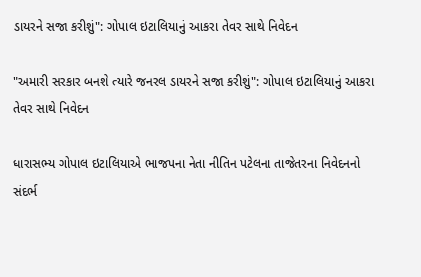ડાયરને સજા કરીશું": ગોપાલ ઇટાલિયાનું આકરા તેવર સાથે નિવેદન

"અમારી સરકાર બનશે ત્યારે જનરલ ડાયરને સજા કરીશું": ગોપાલ ઇટાલિયાનું આકરા તેવર સાથે નિવેદન

ધારાસભ્ય ગોપાલ ઇટાલિયાએ ભાજપના નેતા નીતિન પટેલના તાજેતરના નિવેદનનો સંદર્ભ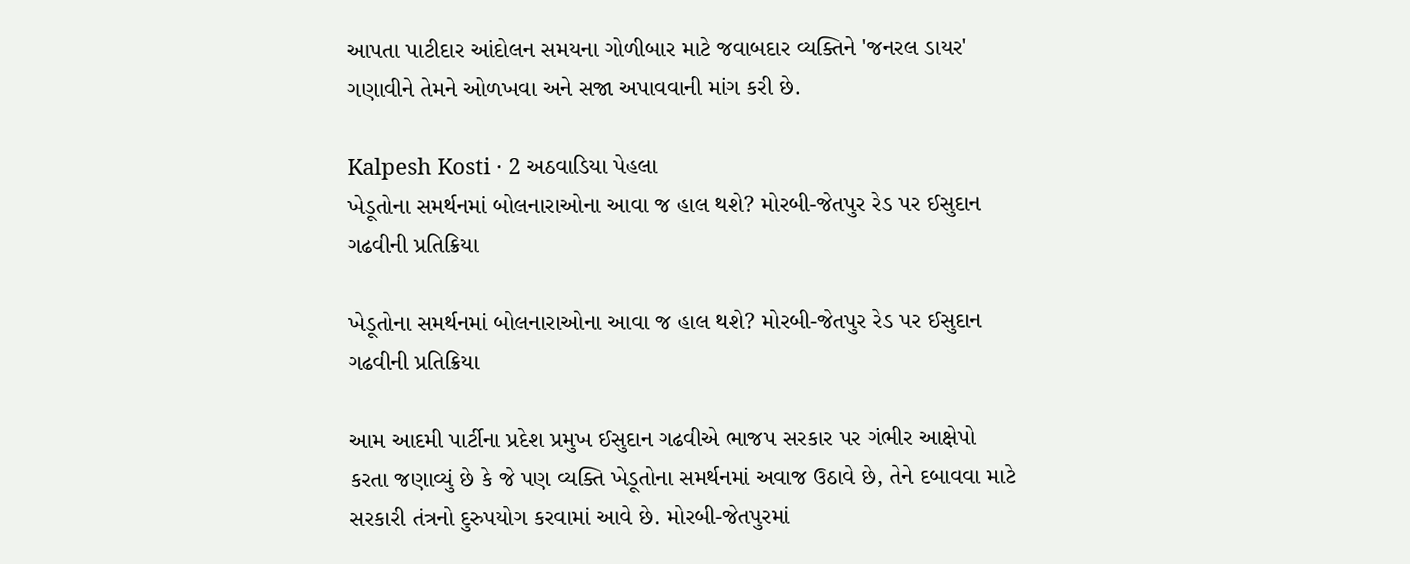આપતા પાટીદાર આંદોલન સમયના ગોળીબાર માટે જવાબદાર વ્યક્તિને 'જનરલ ડાયર' ગણાવીને તેમને ઓળખવા અને સજા અપાવવાની માંગ કરી છે.

Kalpesh Kosti · 2 અઠવાડિયા પેહલા
ખેડૂતોના સમર્થનમાં બોલનારાઓના આવા જ હાલ થશે? મોરબી-જેતપુર રેડ પર ઈસુદાન ગઢવીની પ્રતિક્રિયા

ખેડૂતોના સમર્થનમાં બોલનારાઓના આવા જ હાલ થશે? મોરબી-જેતપુર રેડ પર ઈસુદાન ગઢવીની પ્રતિક્રિયા

આમ આદમી પાર્ટીના પ્રદેશ પ્રમુખ ઈસુદાન ગઢવીએ ભાજપ સરકાર પર ગંભીર આક્ષેપો કરતા જણાવ્યું છે કે જે પણ વ્યક્તિ ખેડૂતોના સમર્થનમાં અવાજ ઉઠાવે છે, તેને દબાવવા માટે સરકારી તંત્રનો દુરુપયોગ કરવામાં આવે છે. મોરબી-જેતપુરમાં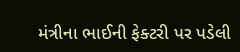મંત્રીના ભાઈની ફેક્ટરી પર પડેલી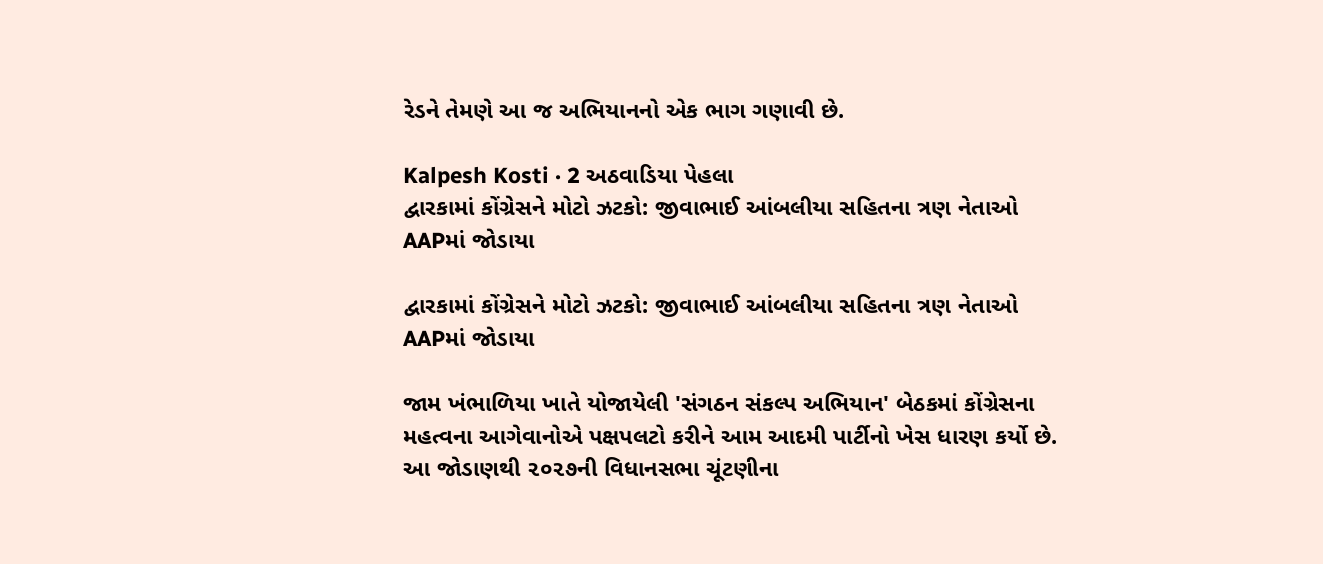રેડને તેમણે આ જ અભિયાનનો એક ભાગ ગણાવી છે.

Kalpesh Kosti · 2 અઠવાડિયા પેહલા
દ્વારકામાં કોંગ્રેસને મોટો ઝટકો: જીવાભાઈ આંબલીયા સહિતના ત્રણ નેતાઓ AAPમાં જોડાયા

દ્વારકામાં કોંગ્રેસને મોટો ઝટકો: જીવાભાઈ આંબલીયા સહિતના ત્રણ નેતાઓ AAPમાં જોડાયા

જામ ખંભાળિયા ખાતે યોજાયેલી 'સંગઠન સંકલ્પ અભિયાન' બેઠકમાં કોંગ્રેસના મહત્વના આગેવાનોએ પક્ષપલટો કરીને આમ આદમી પાર્ટીનો ખેસ ધારણ કર્યો છે. આ જોડાણથી ૨૦૨૭ની વિધાનસભા ચૂંટણીના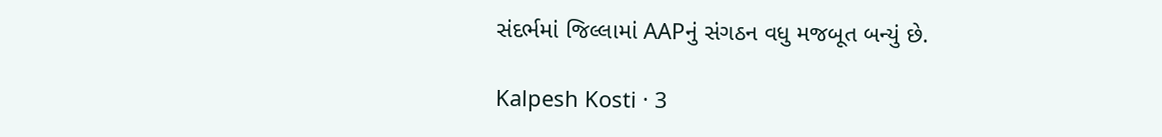સંદર્ભમાં જિલ્લામાં AAPનું સંગઠન વધુ મજબૂત બન્યું છે.

Kalpesh Kosti · 3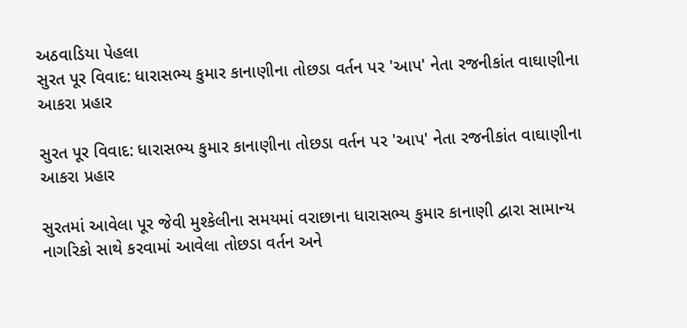અઠવાડિયા પેહલા
સુરત પૂર વિવાદ: ધારાસભ્ય કુમાર કાનાણીના તોછડા વર્તન પર 'આપ' નેતા રજનીકાંત વાઘાણીના આકરા પ્રહાર

સુરત પૂર વિવાદ: ધારાસભ્ય કુમાર કાનાણીના તોછડા વર્તન પર 'આપ' નેતા રજનીકાંત વાઘાણીના આકરા પ્રહાર

સુરતમાં આવેલા પૂર જેવી મુશ્કેલીના સમયમાં વરાછાના ધારાસભ્ય કુમાર કાનાણી દ્વારા સામાન્ય નાગરિકો સાથે કરવામાં આવેલા તોછડા વર્તન અને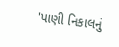'પાણી નિકાલનું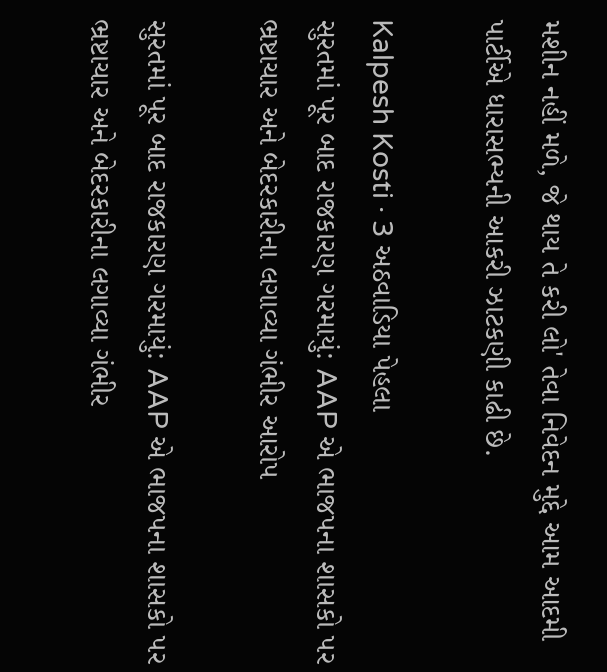મશીન નહીં મળે, જે થાય તે કરી લો' તેવા નિવેદન મુદ્દે આમ આદમી પાર્ટીએ ધારાસભ્યની આકરી ઝાટકણી કાઢી છે.

Kalpesh Kosti · 3 અઠવાડિયા પેહલા
સુરતમાં પૂર બાદ રાજકારણ ગરમાયું: AAP એ ભાજપના શાસકો પર ભ્રષ્ટાચાર અને બેદરકારીના લગાવ્યા ગંભીર આરોપ

સુરતમાં પૂર બાદ રાજકારણ ગરમાયું: AAP એ ભાજપના શાસકો પર ભ્રષ્ટાચાર અને બેદરકારીના લગાવ્યા ગંભીર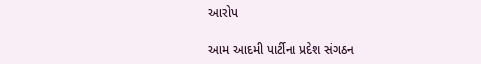આરોપ

આમ આદમી પાર્ટીના પ્રદેશ સંગઠન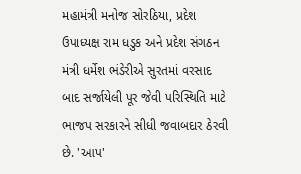મહામંત્રી મનોજ સોરઠિયા, પ્રદેશ ઉપાધ્યક્ષ રામ ધડુક અને પ્રદેશ સંગઠન મંત્રી ધર્મેશ ભંડેરીએ સુરતમાં વરસાદ બાદ સર્જાયેલી પૂર જેવી પરિસ્થિતિ માટે ભાજપ સરકારને સીધી જવાબદાર ઠેરવી છે. 'આપ'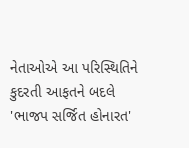નેતાઓએ આ પરિસ્થિતિને કુદરતી આફતને બદલે 'ભાજપ સર્જિત હોનારત'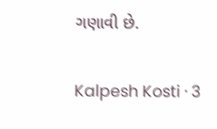ગણાવી છે.

Kalpesh Kosti · 3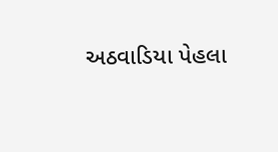અઠવાડિયા પેહલા